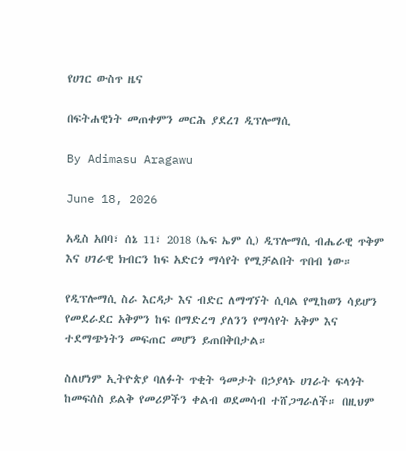የሀገር ውስጥ ዜና

በፍትሐዊነት መጠቀምን መርሕ ያደረገ ዲፕሎማሲ

By Adimasu Aragawu

June 18, 2026

አዲስ አበባ፣ ሰኔ 11፣ 2018 (ኤፍ ኤም ሲ) ዲፕሎማሲ ብሔራዊ ጥቅም እና ሀገራዊ ክብርን ከፍ አድርጎ ማሳየት የሚቻልበት ጥበብ ነው።

የዲፕሎማሲ ስራ እርዳታ እና ብድር ለማግኘት ሲባል የሚከወን ሳይሆን የመደራደር አቅምን ከፍ በማድረግ ያለንን የማሳየት አቅም እና ተደማጭነትን መፍጠር መሆን ይጠበቅበታል።

ስለሆነም ኢትዮጵያ ባለፉት ጥቂት ዓመታት በኃያላኑ ሀገራት ፍላጎት ከመፍሰስ ይልቅ የመሪዎችን ቀልብ ወደመሳብ ተሸጋግራለች። በዚህም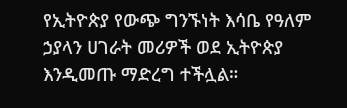የኢትዮጵያ የውጭ ግንኙነት እሳቤ የዓለም ኃያላን ሀገራት መሪዎች ወደ ኢትዮጵያ እንዲመጡ ማድረግ ተችሏል።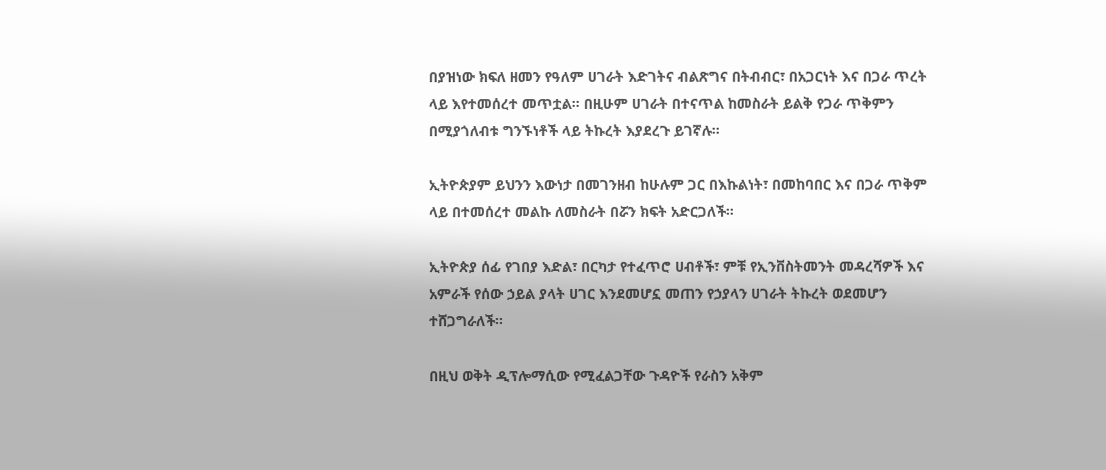በያዝነው ክፍለ ዘመን የዓለም ሀገራት እድገትና ብልጽግና በትብብር፣ በአጋርነት እና በጋራ ጥረት ላይ እየተመሰረተ መጥቷል። በዚሁም ሀገራት በተናጥል ከመስራት ይልቅ የጋራ ጥቅምን በሚያጎለብቱ ግንኙነቶች ላይ ትኩረት እያደረጉ ይገኛሉ።

ኢትዮጵያም ይህንን እውነታ በመገንዘብ ከሁሉም ጋር በእኩልነት፣ በመከባበር እና በጋራ ጥቅም ላይ በተመሰረተ መልኩ ለመስራት በሯን ክፍት አድርጋለች።

ኢትዮጵያ ሰፊ የገበያ እድል፣ በርካታ የተፈጥሮ ሀብቶች፣ ምቹ የኢንቨስትመንት መዳረሻዎች እና አምራች የሰው ኃይል ያላት ሀገር እንደመሆኗ መጠን የኃያላን ሀገራት ትኩረት ወደመሆን ተሸጋግራለች።

በዚህ ወቅት ዲፕሎማሲው የሚፈልጋቸው ጉዳዮች የራስን አቅም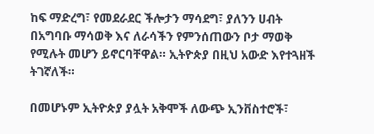ከፍ ማድረግ፣ የመደራደር ችሎታን ማሳደግ፣ ያለንን ሀብት በአግባቡ ማሳወቅ እና ለራሳችን የምንሰጠውን ቦታ ማወቅ የሚሉት መሆን ይኖርባቸዋል። ኢትዮጵያ በዚህ አውድ እየተጓዘች ትገኛለች።

በመሆኑም ኢትዮጵያ ያሏት አቅሞች ለውጭ ኢንቨስተሮች፣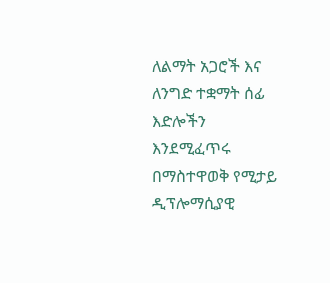ለልማት አጋሮች እና ለንግድ ተቋማት ሰፊ እድሎችን እንደሚፈጥሩ በማስተዋወቅ የሚታይ ዲፕሎማሲያዊ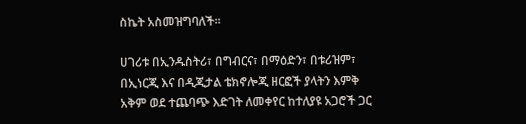ስኬት አስመዝግባለች።

ሀገሪቱ በኢንዱስትሪ፣ በግብርና፣ በማዕድን፣ በቱሪዝም፣ በኢነርጂ እና በዲጂታል ቴክኖሎጂ ዘርፎች ያላትን እምቅ አቅም ወደ ተጨባጭ እድገት ለመቀየር ከተለያዩ አጋሮች ጋር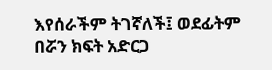እየሰራችም ትገኛለች፤ ወደፊትም በሯን ክፍት አድርጋ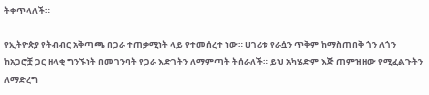ትቀጥላለች።

የኢትዮጵያ የትብብር አቅጣጫ በጋራ ተጠቃሚነት ላይ የተመሰረተ ነው። ሀገሪቱ የራሷን ጥቅም ከማስጠበቅ ጎን ለጎን ከአጋሮቿ ጋር ዘላቂ ግንኙነት በመገንባት የጋራ እድገትን ለማምጣት ትሰራለች። ይህ አካሄድም እጅ ጠምዝዘው የሚፈልጉትን ለማድረግ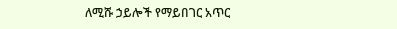ለሚሹ ኃይሎች የማይበገር አጥር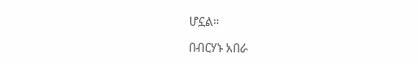ሆኗል።

በብርሃኑ አበራ